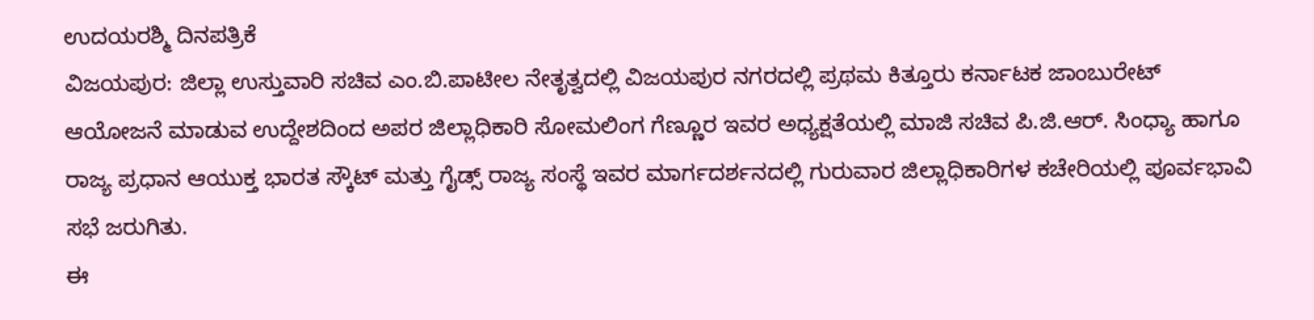ಉದಯರಶ್ಮಿ ದಿನಪತ್ರಿಕೆ
ವಿಜಯಪುರ: ಜಿಲ್ಲಾ ಉಸ್ತುವಾರಿ ಸಚಿವ ಎಂ.ಬಿ.ಪಾಟೀಲ ನೇತೃತ್ವದಲ್ಲಿ ವಿಜಯಪುರ ನಗರದಲ್ಲಿ ಪ್ರಥಮ ಕಿತ್ತೂರು ಕರ್ನಾಟಕ ಜಾಂಬುರೇಟ್ ಆಯೋಜನೆ ಮಾಡುವ ಉದ್ದೇಶದಿಂದ ಅಪರ ಜಿಲ್ಲಾಧಿಕಾರಿ ಸೋಮಲಿಂಗ ಗೆಣ್ಣೂರ ಇವರ ಅಧ್ಯಕ್ಷತೆಯಲ್ಲಿ ಮಾಜಿ ಸಚಿವ ಪಿ.ಜಿ.ಆರ್. ಸಿಂಧ್ಯಾ ಹಾಗೂ ರಾಜ್ಯ ಪ್ರಧಾನ ಆಯುಕ್ತ ಭಾರತ ಸ್ಕೌಟ್ ಮತ್ತು ಗೈಡ್ಸ್ ರಾಜ್ಯ ಸಂಸ್ಥೆ ಇವರ ಮಾರ್ಗದರ್ಶನದಲ್ಲಿ ಗುರುವಾರ ಜಿಲ್ಲಾಧಿಕಾರಿಗಳ ಕಚೇರಿಯಲ್ಲಿ ಪೂರ್ವಭಾವಿ ಸಭೆ ಜರುಗಿತು.
ಈ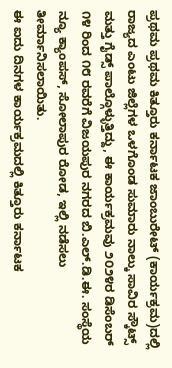ಪ್ರಥಮ ಪ್ರಥಮ ಕಿತ್ತೂರು ಕರ್ನಾಟಕ ಜಾಂಬುರೇಟ್ (ಕಾರ್ಯಕ್ರಮ)ದಲ್ಲಿ ರಾಜ್ಯದ ಎಂಟು ಜಿಲ್ಲೆಗಳ ಒಳಗೊಂಡ ಸುಮಾರು ನಾಲ್ಕು ಸಾವಿರ ಸ್ಕೌಟ್ಸ್ ಮತ್ತು ಗೈಡ್ಸ್ ಪಾಲ್ಗೊಳ್ಳುತ್ತಿದ್ದು, ಈ ಕಾರ್ಯಕ್ರಮವು ೨೦೨೪ರ ಡಿಸೆಂಬರ್ ೧೪ ರಿಂದ ೧೮ ರವರೆಗೆ ವಿಜಯಪುರ ನಗರದ ಬಿ.ಎಲ್.ಡಿ.ಈ. ಸಂಸ್ಥೆಯ ನ್ಯೂ ಕ್ಯಾಂಪಸ್, ಸೋಲಾಪುರ ರೋಡ, ಇಲ್ಲಿ ನಡೆಸಲು ತೀರ್ಮಾನಿಸಲಾಯಿತು.
ಈ ಐದು ದಿನಗಳ ಕಾರ್ಯಕ್ರಮದಲ್ಲಿ ಕಿತ್ತೂರು ಕರ್ನಾಟಕ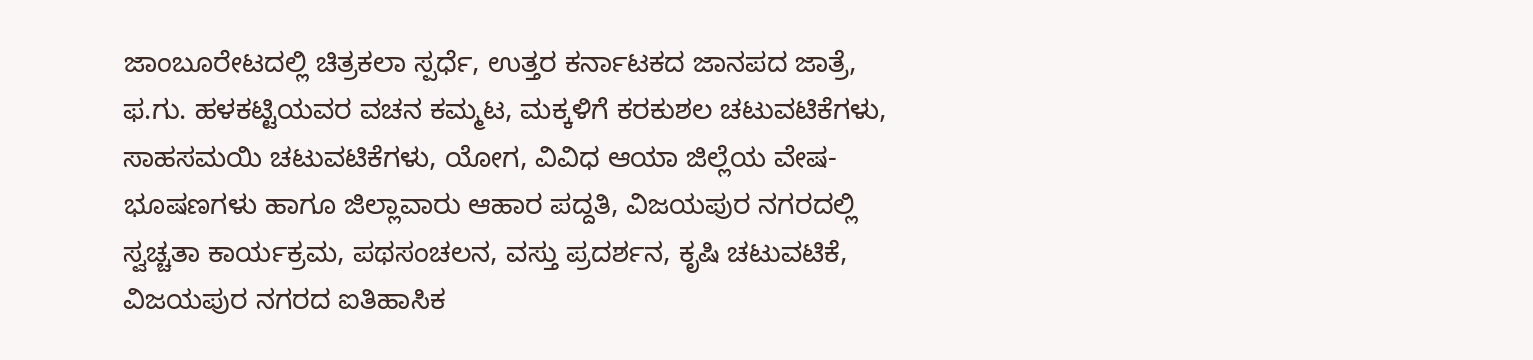ಜಾಂಬೂರೇಟದಲ್ಲಿ ಚಿತ್ರಕಲಾ ಸ್ಪರ್ಧೆ, ಉತ್ತರ ಕರ್ನಾಟಕದ ಜಾನಪದ ಜಾತ್ರೆ, ಫ.ಗು. ಹಳಕಟ್ಟಿಯವರ ವಚನ ಕಮ್ಮಟ, ಮಕ್ಕಳಿಗೆ ಕರಕುಶಲ ಚಟುವಟಿಕೆಗಳು, ಸಾಹಸಮಯಿ ಚಟುವಟಿಕೆಗಳು, ಯೋಗ, ವಿವಿಧ ಆಯಾ ಜಿಲ್ಲೆಯ ವೇಷ-ಭೂಷಣಗಳು ಹಾಗೂ ಜಿಲ್ಲಾವಾರು ಆಹಾರ ಪದ್ದತಿ, ವಿಜಯಪುರ ನಗರದಲ್ಲಿ ಸ್ವಚ್ಚತಾ ಕಾರ್ಯಕ್ರಮ, ಪಥಸಂಚಲನ, ವಸ್ತು ಪ್ರದರ್ಶನ, ಕೃಷಿ ಚಟುವಟಿಕೆ, ವಿಜಯಪುರ ನಗರದ ಐತಿಹಾಸಿಕ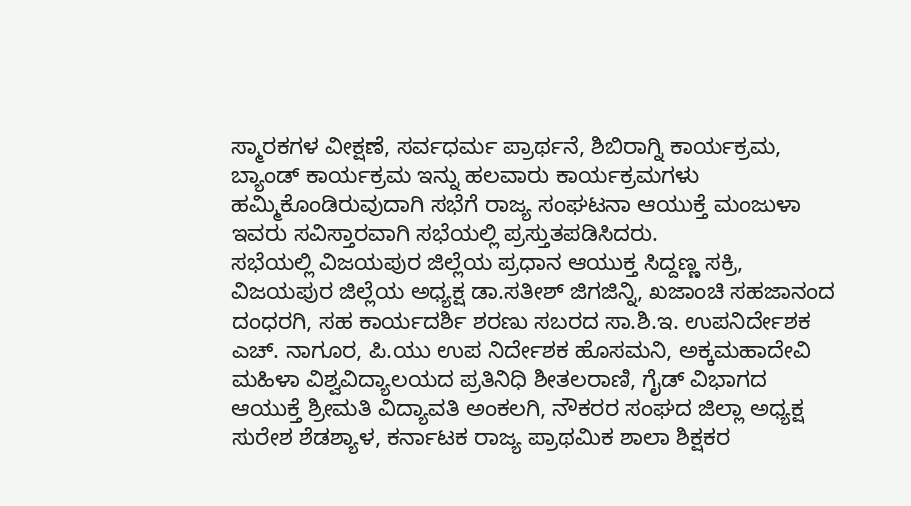ಸ್ಮಾರಕಗಳ ವೀಕ್ಷಣೆ, ಸರ್ವಧರ್ಮ ಪ್ರಾರ್ಥನೆ, ಶಿಬಿರಾಗ್ನಿ ಕಾರ್ಯಕ್ರಮ, ಬ್ಯಾಂಡ್ ಕಾರ್ಯಕ್ರಮ ಇನ್ನು ಹಲವಾರು ಕಾರ್ಯಕ್ರಮಗಳು ಹಮ್ಮಿಕೊಂಡಿರುವುದಾಗಿ ಸಭೆಗೆ ರಾಜ್ಯ ಸಂಘಟನಾ ಆಯುಕ್ತೆ ಮಂಜುಳಾ ಇವರು ಸವಿಸ್ತಾರವಾಗಿ ಸಭೆಯಲ್ಲಿ ಪ್ರಸ್ತುತಪಡಿಸಿದರು.
ಸಭೆಯಲ್ಲಿ ವಿಜಯಪುರ ಜಿಲ್ಲೆಯ ಪ್ರಧಾನ ಆಯುಕ್ತ ಸಿದ್ದಣ್ಣ ಸಕ್ರಿ, ವಿಜಯಪುರ ಜಿಲ್ಲೆಯ ಅಧ್ಯಕ್ಷ ಡಾ.ಸತೀಶ್ ಜಿಗಜಿನ್ನಿ, ಖಜಾಂಚಿ ಸಹಜಾನಂದ ದಂಧರಗಿ, ಸಹ ಕಾರ್ಯದರ್ಶಿ ಶರಣು ಸಬರದ ಸಾ.ಶಿ.ಇ. ಉಪನಿರ್ದೇಶಕ ಎಚ್. ನಾಗೂರ, ಪಿ.ಯು ಉಪ ನಿರ್ದೇಶಕ ಹೊಸಮನಿ, ಅಕ್ಕಮಹಾದೇವಿ ಮಹಿಳಾ ವಿಶ್ವವಿದ್ಯಾಲಯದ ಪ್ರತಿನಿಧಿ ಶೀತಲರಾಣಿ, ಗೈಡ್ ವಿಭಾಗದ ಆಯುಕ್ತೆ ಶ್ರೀಮತಿ ವಿದ್ಯಾವತಿ ಅಂಕಲಗಿ, ನೌಕರರ ಸಂಘದ ಜಿಲ್ಲಾ ಅಧ್ಯಕ್ಷ ಸುರೇಶ ಶೆಡಶ್ಯಾಳ, ಕರ್ನಾಟಕ ರಾಜ್ಯ ಪ್ರಾಥಮಿಕ ಶಾಲಾ ಶಿಕ್ಷಕರ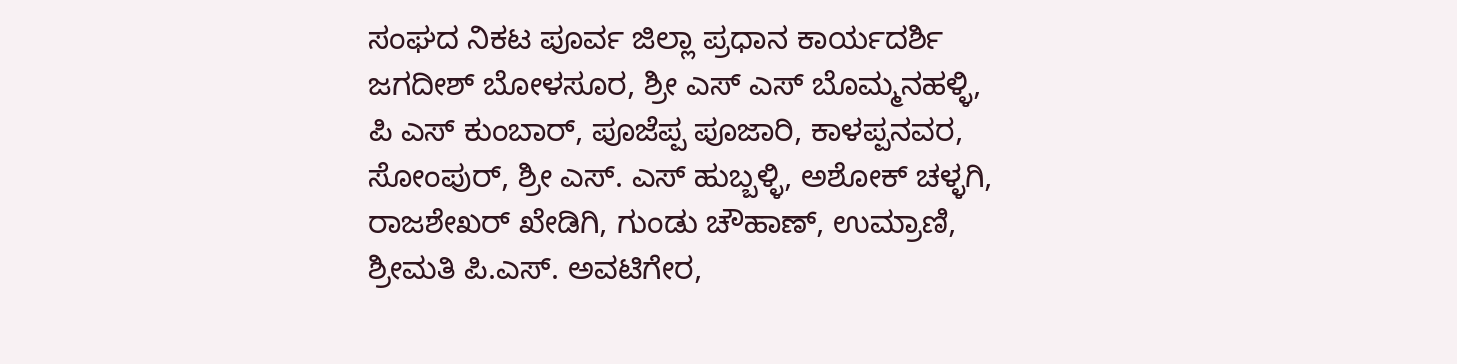ಸಂಘದ ನಿಕಟ ಪೂರ್ವ ಜಿಲ್ಲಾ ಪ್ರಧಾನ ಕಾರ್ಯದರ್ಶಿ ಜಗದೀಶ್ ಬೋಳಸೂರ, ಶ್ರೀ ಎಸ್ ಎಸ್ ಬೊಮ್ಮನಹಳ್ಳಿ, ಪಿ ಎಸ್ ಕುಂಬಾರ್, ಪೂಜೆಪ್ಪ ಪೂಜಾರಿ, ಕಾಳಪ್ಪನವರ, ಸೋಂಪುರ್, ಶ್ರೀ ಎಸ್. ಎಸ್ ಹುಬ್ಬಳ್ಳಿ, ಅಶೋಕ್ ಚಳ್ಳಗಿ, ರಾಜಶೇಖರ್ ಖೇಡಿಗಿ, ಗುಂಡು ಚೌಹಾಣ್, ಉಮ್ರಾಣಿ, ಶ್ರೀಮತಿ ಪಿ.ಎಸ್. ಅವಟಿಗೇರ,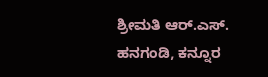ಶ್ರೀಮತಿ ಆರ್.ಎಸ್. ಹನಗಂಡಿ, ಕನ್ನೂರ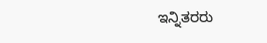ಇನ್ನಿತರರು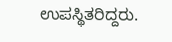ಉಪಸ್ಥಿತರಿದ್ದರು.